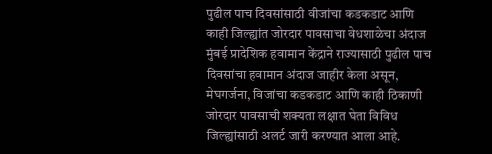पुढील पाच दिवसांसाठी वीजांचा कडकडाट आणि काही जिल्ह्यांत जोरदार पावसाचा वेधशाळेचा अंदाज
मुंबई प्रादेशिक हवामान केंद्राने राज्यासाठी पुढील पाच दिवसांचा हवामान अंदाज जाहीर केला असून, मेघगर्जना, विजांचा कडकडाट आणि काही ठिकाणी जोरदार पावसाची शक्यता लक्षात घेता विविध जिल्ह्यांसाठी अलर्ट जारी करण्यात आला आहे.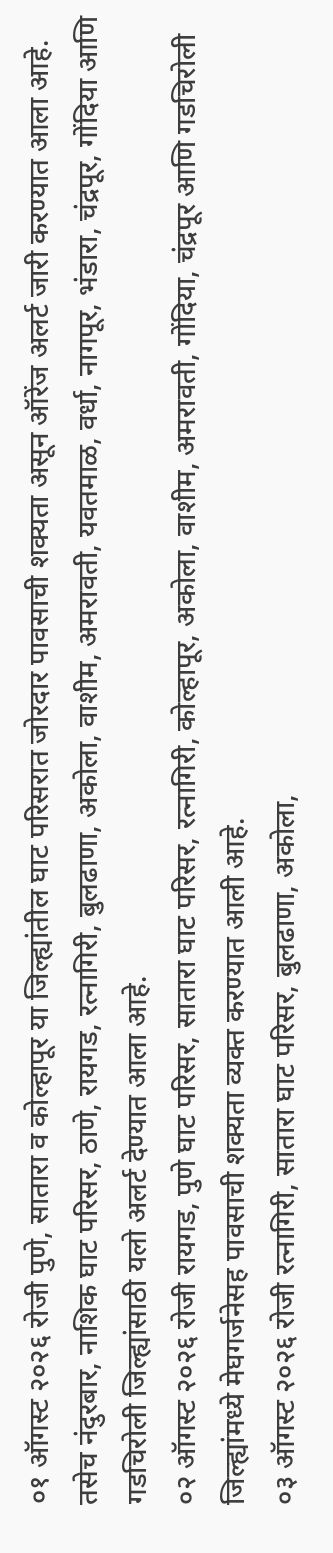०१ ऑगस्ट २०२६ रोजी पुणे, सातारा व कोल्हापूर या जिल्ह्यांतील घाट परिसरात जोरदार पावसाची शक्यता असून ऑरेंज अलर्ट जारी करण्यात आला आहे. तसेच नंदुरबार, नाशिक घाट परिसर, ठाणे, रायगड, रत्नागिरी, बुलढाणा, अकोला, वाशीम, अमरावती, यवतमाळ, वर्धा, नागपूर, भंडारा, चंद्रपूर, गोंदिया आणि गडचिरोली जिल्ह्यांसाठी यलो अलर्ट देण्यात आला आहे.
०२ ऑगस्ट २०२६ रोजी रायगड, पुणे घाट परिसर, सातारा घाट परिसर, रत्नागिरी, कोल्हापूर, अकोला, वाशीम, अमरावती, गोंदिया, चंद्रपूर आणि गडचिरोली जिल्ह्यांमध्ये मेघगर्जनेसह पावसाची शक्यता व्यक्त करण्यात आली आहे.
०३ ऑगस्ट २०२६ रोजी रत्नागिरी, सातारा घाट परिसर, बुलढाणा, अकोला,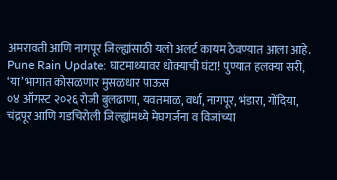अमरावती आणि नागपूर जिल्ह्यांसाठी यलो अलर्ट कायम ठेवण्यात आला आहे.
Pune Rain Update: घाटमाथ्यावर धोक्याची घंटा! पुण्यात हलक्या सरी, ‘या’ भागात कोसळणार मुसळधार पाऊस
०४ ऑगस्ट २०२६ रोजी बुलढाणा, यवतमाळ, वर्धा, नागपूर, भंडारा, गोंदिया, चंद्रपूर आणि गडचिरोली जिल्ह्यांमध्ये मेघगर्जना व विजांच्या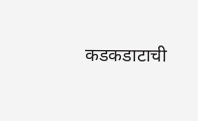कडकडाटाची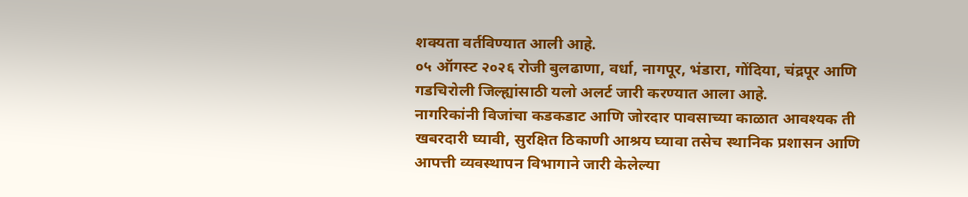शक्यता वर्तविण्यात आली आहे.
०५ ऑगस्ट २०२६ रोजी बुलढाणा, वर्धा, नागपूर, भंडारा, गोंदिया, चंद्रपूर आणि गडचिरोली जिल्ह्यांसाठी यलो अलर्ट जारी करण्यात आला आहे.
नागरिकांनी विजांचा कडकडाट आणि जोरदार पावसाच्या काळात आवश्यक ती खबरदारी घ्यावी, सुरक्षित ठिकाणी आश्रय घ्यावा तसेच स्थानिक प्रशासन आणि आपत्ती व्यवस्थापन विभागाने जारी केलेल्या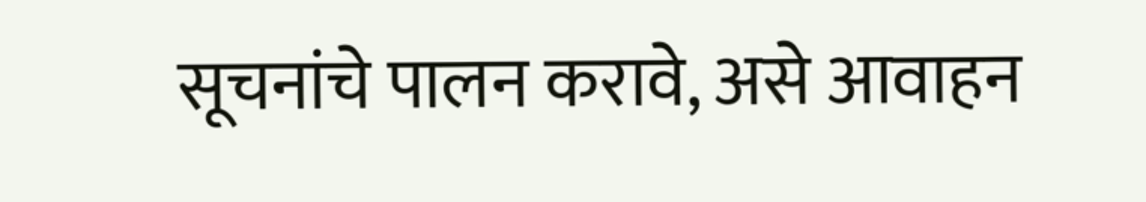सूचनांचे पालन करावे, असे आवाहन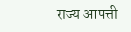राज्य आपत्ती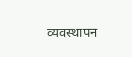व्यवस्थापन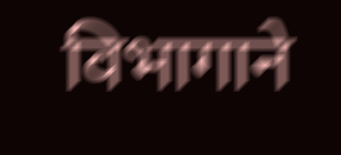विभागाने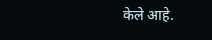केले आहे.